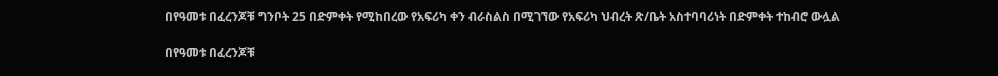በየዓመቱ በፈረንጆቹ ግንቦት 25 በድምቀት የሚከበረው የአፍሪካ ቀን ብራስልስ በሚገኘው የአፍሪካ ህብረት ጽ/ቤት አስተባባሪነት በድምቀት ተከብሮ ውሏል

በየዓመቱ በፈረንጆቹ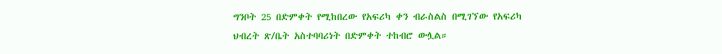ግንቦት 25 በድምቀት የሚከበረው የአፍሪካ ቀን ብራስልስ በሚገኘው የአፍሪካ ህብረት ጽ/ቤት አስተባባሪነት በድምቀት ተከብሮ ውሏል።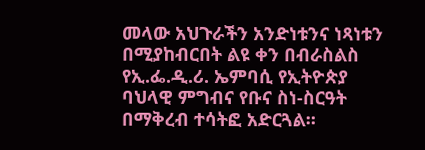መላው አህጉራችን አንድነቱንና ነጻነቱን በሚያከብርበት ልዩ ቀን በብራስልስ የኢ.ፌ.ዲ.ሪ. ኤምባሲ የኢትዮጵያ ባህላዊ ምግብና የቡና ስነ-ስርዓት በማቅረብ ተሳትፎ አድርጓል።